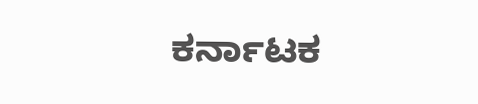ಕರ್ನಾಟಕ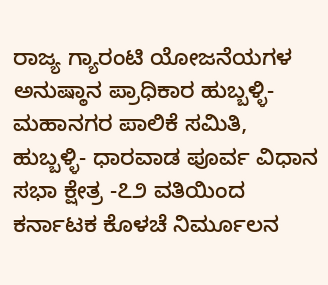ರಾಜ್ಯ ಗ್ಯಾರಂಟಿ ಯೋಜನೆಯಗಳ ಅನುಷ್ಠಾನ ಪ್ರಾಧಿಕಾರ ಹುಬ್ಬಳ್ಳಿ-ಮಹಾನಗರ ಪಾಲಿಕೆ ಸಮಿತಿ, ಹುಬ್ಬಳ್ಳಿ- ಧಾರವಾಡ ಪೂರ್ವ ವಿಧಾನ ಸಭಾ ಕ್ಷೇತ್ರ -೭೨ ವತಿಯಿಂದ ಕರ್ನಾಟಕ ಕೊಳಚೆ ನಿರ್ಮೂಲನ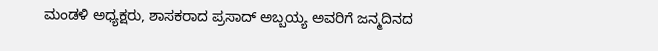ಮಂಡಳಿ ಅಧ್ಯಕ್ಷರು, ಶಾಸಕರಾದ ಪ್ರಸಾದ್ ಅಬ್ಬಯ್ಯ ಅವರಿಗೆ ಜನ್ಮದಿನದ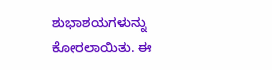ಶುಭಾಶಯಗಳುನ್ನು ಕೋರಲಾಯಿತು. ಈ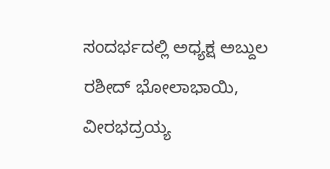ಸಂದರ್ಭದಲ್ಲಿ ಅಧ್ಯಕ್ಷ ಅಬ್ದುಲ ರಶೀದ್ ಭೋಲಾಭಾಯಿ, ವೀರಭದ್ರಯ್ಯ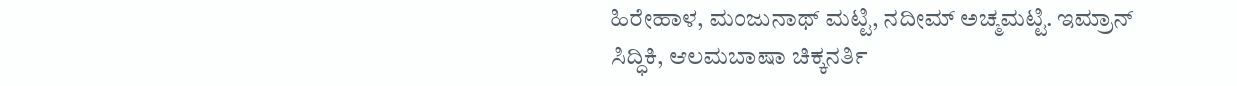ಹಿರೇಹಾಳ, ಮಂಜುನಾಥ್ ಮಟ್ಟಿ, ನದೀಮ್ ಅಚ್ಮಮಟ್ಟಿ. ಇಮ್ರಾನ್ ಸಿದ್ಧಿಕಿ, ಆಲಮಬಾಷಾ ಚಿಕ್ಕನರ್ತಿ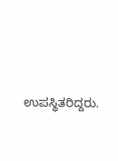ಉಪಸ್ಥಿತರಿದ್ದರು.